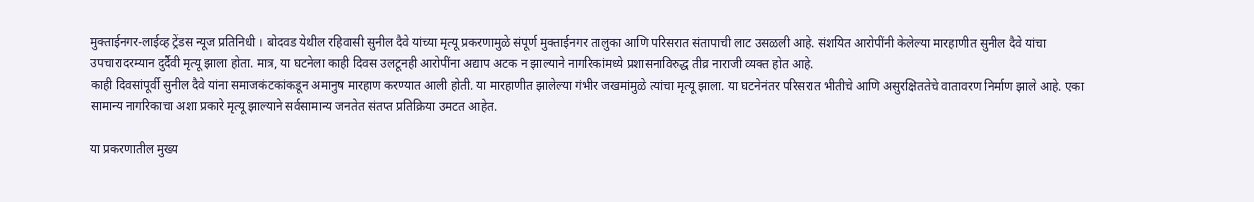मुक्ताईनगर-लाईव्ह ट्रेंडस न्यूज प्रतिनिधी । बोदवड येथील रहिवासी सुनील दैवे यांच्या मृत्यू प्रकरणामुळे संपूर्ण मुक्ताईनगर तालुका आणि परिसरात संतापाची लाट उसळली आहे. संशयित आरोपींनी केलेल्या मारहाणीत सुनील दैवे यांचा उपचारादरम्यान दुर्दैवी मृत्यू झाला होता. मात्र, या घटनेला काही दिवस उलटूनही आरोपींना अद्याप अटक न झाल्याने नागरिकांमध्ये प्रशासनाविरुद्ध तीव्र नाराजी व्यक्त होत आहे.
काही दिवसांपूर्वी सुनील दैवे यांना समाजकंटकांकडून अमानुष मारहाण करण्यात आली होती. या मारहाणीत झालेल्या गंभीर जखमांमुळे त्यांचा मृत्यू झाला. या घटनेनंतर परिसरात भीतीचे आणि असुरक्षिततेचे वातावरण निर्माण झाले आहे. एका सामान्य नागरिकाचा अशा प्रकारे मृत्यू झाल्याने सर्वसामान्य जनतेत संतप्त प्रतिक्रिया उमटत आहेत.

या प्रकरणातील मुख्य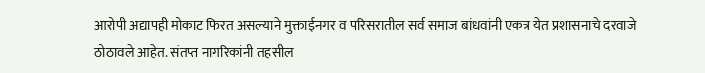आरोपी अद्यापही मोकाट फिरत असल्याने मुक्ताईनगर व परिसरातील सर्व समाज बांधवांनी एकत्र येत प्रशासनाचे दरवाजे ठोठावले आहेत. संतप्त नागरिकांनी तहसील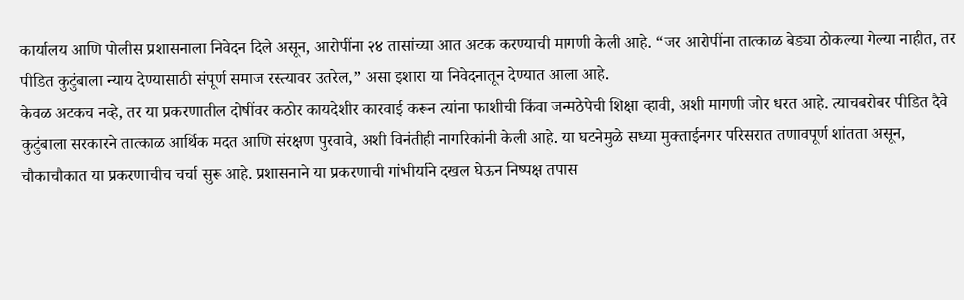कार्यालय आणि पोलीस प्रशासनाला निवेदन दिले असून, आरोपींना २४ तासांच्या आत अटक करण्याची मागणी केली आहे. “जर आरोपींना तात्काळ बेड्या ठोकल्या गेल्या नाहीत, तर पीडित कुटुंबाला न्याय देण्यासाठी संपूर्ण समाज रस्त्यावर उतरेल,” असा इशारा या निवेदनातून देण्यात आला आहे.
केवळ अटकच नव्हे, तर या प्रकरणातील दोषींवर कठोर कायदेशीर कारवाई करून त्यांना फाशीची किंवा जन्मठेपेची शिक्षा व्हावी, अशी मागणी जोर धरत आहे. त्याचबरोबर पीडित दैवे कुटुंबाला सरकारने तात्काळ आर्थिक मदत आणि संरक्षण पुरवावे, अशी विनंतीही नागरिकांनी केली आहे. या घटनेमुळे सध्या मुक्ताईनगर परिसरात तणावपूर्ण शांतता असून, चौकाचौकात या प्रकरणाचीच चर्चा सुरू आहे. प्रशासनाने या प्रकरणाची गांभीर्याने दखल घेऊन निष्पक्ष तपास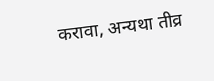करावा, अन्यथा तीव्र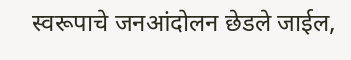स्वरूपाचे जनआंदोलन छेडले जाईल,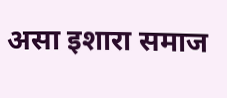असा इशारा समाज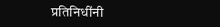प्रतिनिधींनी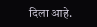दिला आहे.